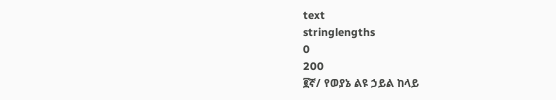text
stringlengths
0
200
፪ኛ/ የወያኔ ልዩ ኃይል ከላይ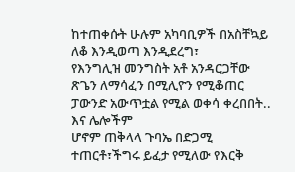ከተጠቀሱት ሁሉም አካባቢዎች በአስቸኳይ ለቆ እንዲወጣ እንዲደረግ፣
የእንግሊዝ መንግስት አቶ አንዳርጋቸው ጽጌን ለማሳፈን በሚሊዮን የሚቆጠር ፓውንድ አውጥቷል የሚል ወቀሳ ቀረበበት.. እና ሌሎችም
ሆኖም ጠቅላላ ጉባኤ በድጋሚ ተጠርቶ፣ችግሩ ይፈታ የሚለው የእርቅ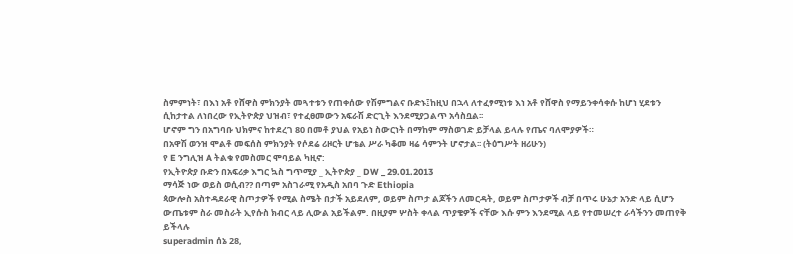ስምምነት፣ በእነ አቶ የሸዋስ ምክንያት መጓተቱን የጠቀሰው የሽምግልና ቡድኑ፤ከዚህ በኋላ ለተፈፃሚነቱ እነ አቶ የሸዋስ የማይንቀሳቀሱ ከሆነ ሂደቱን ሲከታተል ለነበረው የኢትዮጵያ ህዝብ፣ የተፈፀመውን አፍራሽ ድርጊት እንደሚያጋልጥ አሳስቧል፡፡
ሆኖም ግን በአግባቡ ህክምና ከተደረገ 80 በመቶ ያህል የአይነ ስውርነት በማከም ማስወገድ ይቻላል ይላሉ የጤና ባለሞያዎች።
በአዋሽ ወንዝ ሞልቶ መፍሰስ ምክንያት የሶደሬ ሪዞርት ሆቴል ሥራ ካቆመ ዛሬ ሳምንት ሆኖታል፡፡ (ትዕግሥት ዘሪሁን)
የ E ንግሊዝ A ትልቁ የመስመር ሞባይል ካዚኖ:
የኢትዮጵያ ቡድን በአፍሪቃ እግር ኳስ ግጥሚያ _ ኢትዮጵያ _ DW _ 29.01.2013
ማሳጅ ነው ወይስ ወሲብ?? በጣም አስገራሚ የአዲስ አበባ ጉድ Ethiopia
ጳውሎስ አስተዳደራዊ ስጦታዎች የሚል ስሜት በታች አይደለም, ወይም ስጦታ ልጆችን ለመርዳት, ወይም ስጦታዎች ብቻ በጥሩ ሁኔታ አንድ ላይ ሲሆን ውጤቱም ስራ መስራት ኢየሱስ ክብር ላይ ሊውል አይችልም. በዚያም ሦስት ቀላል ጥያቄዎች ናቸው እሱ ምን እንደሚል ላይ የተመሠረተ ራሳችንን መጠየቅ ይችላሉ
superadmin ሰኔ 28,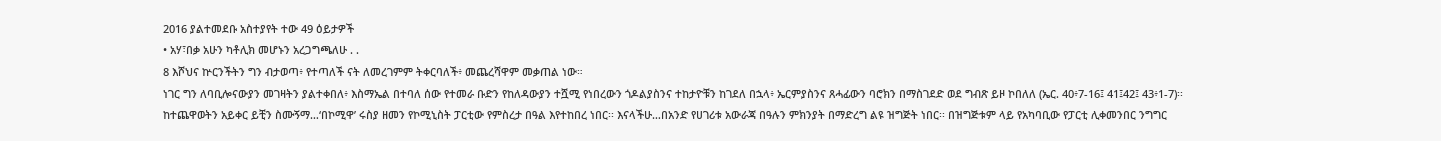2016 ያልተመደቡ አስተያየት ተው 49 ዕይታዎች
• አሃ፣በቃ አሁን ካቶሊክ መሆኑን አረጋግጫለሁ . .
8 እሾህና ኵርንችትን ግን ብታወጣ፥ የተጣለች ናት ለመረገምም ትቀርባለች፥ መጨረሻዋም መቃጠል ነው።
ነገር ግን ለባቢሎናውያን መገዛትን ያልተቀበለ፥ እስማኤል በተባለ ሰው የተመራ ቡድን የከለዳውያን ተሿሚ የነበረውን ጎዶልያስንና ተከታዮቹን ከገደለ በኋላ፥ ኤርምያስንና ጸሓፊውን ባሮክን በማስገደድ ወደ ግብጽ ይዞ ኮበለለ (ኤር. 40፥7-16፤ 41፤42፤ 43፥1-7)፡፡
ከተጨዋወትን አይቀር ይቺን ስሙኝማ…‘በኮሚዋ’ ሩስያ ዘመን የኮሚኒስት ፓርቲው የምስረታ በዓል እየተከበረ ነበር፡፡ እናላችሁ…በአንድ የሀገሪቱ አውራጃ በዓሉን ምክንያት በማድረግ ልዩ ዝግጅት ነበር፡፡ በዝግጅቱም ላይ የአካባቢው የፓርቲ ሊቀመንበር ንግግር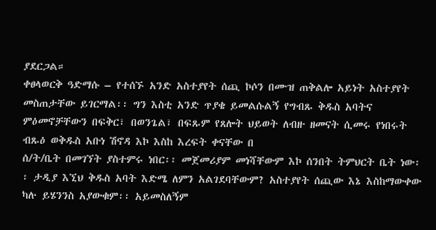ያደርጋል።
ቀፀላወርቅ ዓድማሱ – የተሰኙ አንድ አስተያየት ሰጪ ኮሶን በሙዝ ጠቅልሎ አይነት አስተያየት መስጠታቸው ይገርማል፡፡ ግን እስቲ አንድ ጥያቄ ይመልሱልኝ የግብጹ ቅዱስ አባትና ምዕመኖቻቸውን በፍቅር፣ በወንጌል፣ በፍጹም የጸሎት ህይወት ለብዙ ዘመናት ሲመሩ የነበሩት ብጹዕ ወቅዱስ አቡነ ሽኖዳ እኮ እስከ እረፍት ቀናቸው በ
ሰ/ት/ቤት በመገኘት ያስተምሩ ነበር፡፡ መጀመሪያም መነሻቸውም እኮ ሰንበት ትምህርት ቤት ነው፡፡ ታዲያ እኚህ ቅዱስ አባት እድሜ ለምን አልገደባቸውም? አስተያየት ሰጪው እኔ እስከማውቀው ካሉ ይሄንንስ አያውቁም፡፡ አይመስለኝም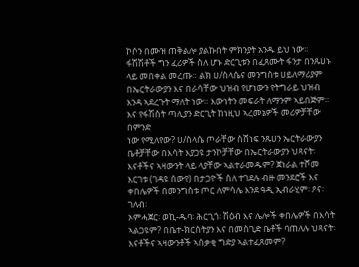ኮሶን በሙዝ ጠቅልሎ ያልኩበት ምክንያት አንዱ ይህ ነው፡፡
ፋሽሽቶች ግን ፈሪዎች ስለ ሆኑ ድርጊቱን በፈጸሙት ፋንታ በንጹሀኑ ላይ መበቀል መረጡ። ልክ ሀ/ስላሴና መንግስቱ ሀይለማሪያም በኤርትራውያን እና በራሳቸው ህዝብ የሆነውን የትግራይ ህዝብ እንዳ ኣደረጉት ማለት ነው። እውነትን መፍራት ለማንም ኣይበጅም። እና የፋሽስት ጣሊያን ድርጊት ከነዚህ ኣረመኔዎች መሪዎቻቸው በምንድ
ነው የሚለየው? ሀ/ስላሴ ጦራቸው ስሸነፍ ንጹሀን ኤርትራውያን ቤቶቻቸው በእሳት እያጋዩ ታንኮቻቸው በኤርትራውያን ህጻናት፡ እናቶችና ኣዛውንት ላይ ላያቸው ኣልተራመዱም? ጀነራል ተሾመ እርገቱ (ገዳዩ ሰውየ) በታጋዮች ስለ ተገደሉ ብዙ መንደሮች እና ቀበሌዎች በመንግስቱ ጦር ለምሳሌ እንደ ዓዲ ኢብራሂም፡ ዖና፡ ገለብ፡
ኦምሓጀር፡ ወኪ-ዱባ፡ ሕርጊጎ፡ ሽዕብ እና ሌሎች ቀበሌዎች በእሳት ኣልጋዩም? በቤተ-ክርስትያን እና በመስጊድ ቤቶች ባጠለሉ ህጻናት፡ እናቶችና ኣዛውንቶች ኣሰቃቂ ግድያ ኣልተፈጸመም?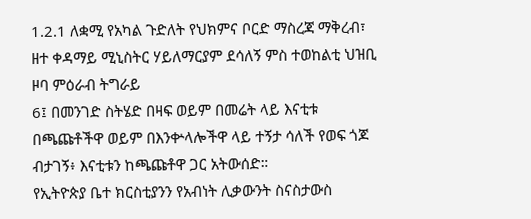1.2.1 ለቋሚ የአካል ጉድለት የህክምና ቦርድ ማስረጃ ማቅረብ፣
ዘተ ቀዳማይ ሚኒስትር ሃይለማርያም ደሳለኝ ምስ ተወከልቲ ህዝቢ ዞባ ምዕራብ ትግራይ
6፤ በመንገድ ስትሄድ በዛፍ ወይም በመሬት ላይ እናቲቱ በጫጩቶችዋ ወይም በእንቍላሎችዋ ላይ ተኝታ ሳለች የወፍ ጎጆ ብታገኝ፥ እናቲቱን ከጫጩቶዋ ጋር አትውሰድ።
የኢትዮጵያ ቤተ ክርስቲያንን የአብነት ሊቃውንት ስናስታውስ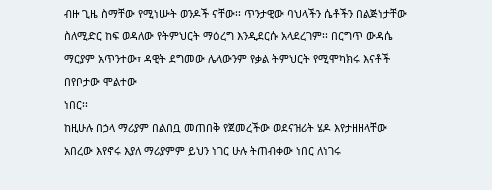ብዙ ጊዜ ስማቸው የሚነሡት ወንዶች ናቸው፡፡ ጥንታዊው ባህላችን ሴቶችን በልጅነታቸው ስለሚድር ከፍ ወዳለው የትምህርት ማዕረግ እንዲደርሱ አላደረገም፡፡ በርግጥ ውዳሴ ማርያም አጥንተው፣ ዳዊት ደግመው ሌላውንም የቃል ትምህርት የሚሞካክሩ እናቶች በየቦታው ሞልተው
ነበር፡፡
ከዚሁሉ በኃላ ማሪያም በልበቧ መጠበቅ የጀመረችው ወደናዝሪት ሄዶ እየታዘዘላቸው አበረው እየኖሩ እያለ ማሪያምም ይህን ነገር ሁሉ ትጠብቀው ነበር ለነገሩ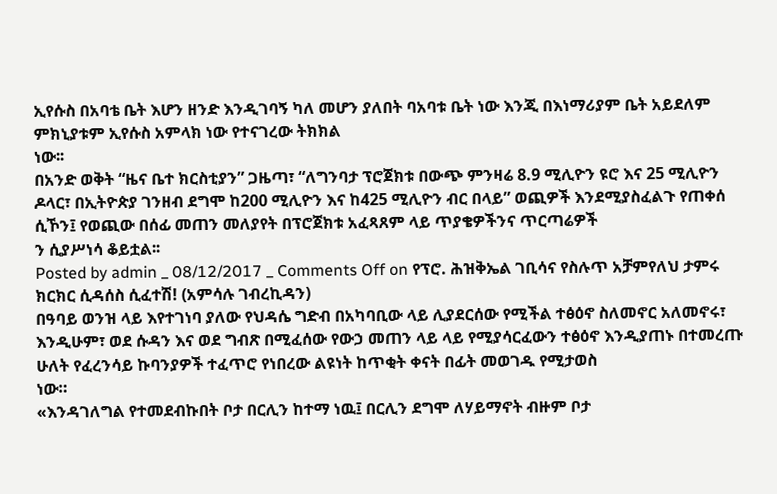ኢየሱስ በአባቴ ቤት እሆን ዘንድ እንዲገባኝ ካለ መሆን ያለበት ባአባቱ ቤት ነው እንጂ በእነማሪያም ቤት አይደለም ምክኒያቱም ኢየሱስ አምላክ ነው የተናገረው ትክክል
ነው፡፡
በአንድ ወቅት “ዜና ቤተ ክርስቲያን” ጋዜጣ፣ “ለግንባታ ፕሮጀክቱ በውጭ ምንዛሬ 8.9 ሚሊዮን ዩሮ እና 25 ሚሊዮን ዶላር፣ በኢትዮጵያ ገንዘብ ደግሞ ከ200 ሚሊዮን እና ከ425 ሚሊዮን ብር በላይ” ወጪዎች እንደሚያስፈልጉ የጠቀሰ ሲኾን፤ የወጪው በሰፊ መጠን መለያየት በፕሮጀክቱ አፈጻጸም ላይ ጥያቄዎችንና ጥርጣሬዎች
ን ሲያሥነሳ ቆይቷል፡፡
Posted by admin _ 08/12/2017 _ Comments Off on የፕሮ. ሕዝቅኤል ገቢሳና የስሉጥ አቻምየለህ ታምሩ ክርክር ሲዳሰስ ሲፈተሽ! (አምሳሉ ገብረኪዳን)
በዓባይ ወንዝ ላይ እየተገነባ ያለው የህዳሴ ግድብ በአካባቢው ላይ ሊያደርሰው የሚችል ተፅዕኖ ስለመኖር አለመኖሩ፣ እንዲሁም፣ ወደ ሱዳን እና ወደ ግብጽ በሚፈሰው የውኃ መጠን ላይ ላይ የሚያሳርፈውን ተፅዕኖ እንዲያጠኑ በተመረጡ ሁለት የፈረንሳይ ኩባንያዎች ተፈጥሮ የነበረው ልዩነት ከጥቂት ቀናት በፊት መወገዱ የሚታወስ
ነው።
«እንዳገለግል የተመደብኩበት ቦታ በርሊን ከተማ ነዉ፤ በርሊን ደግሞ ለሃይማኖት ብዙም ቦታ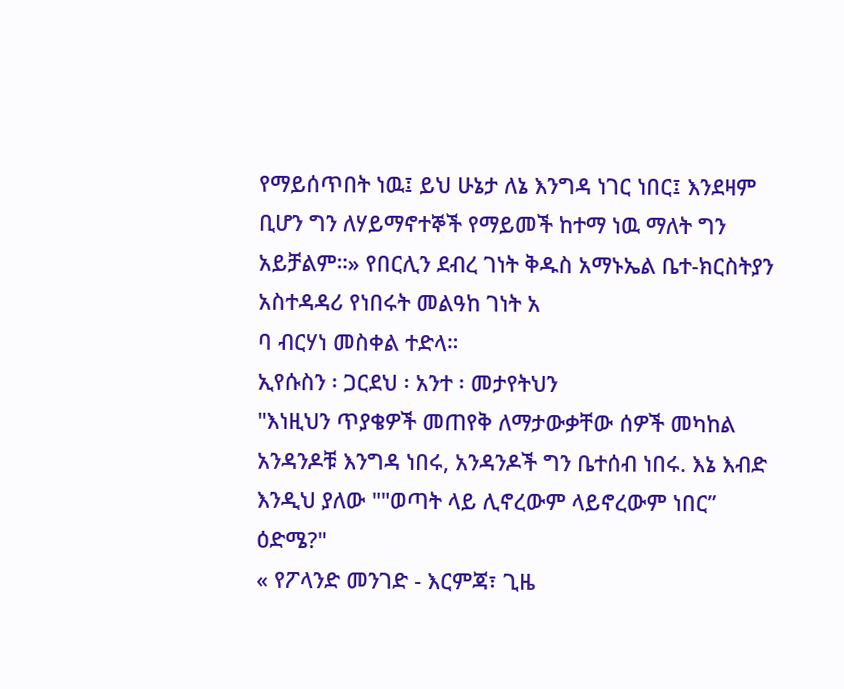የማይሰጥበት ነዉ፤ ይህ ሁኔታ ለኔ እንግዳ ነገር ነበር፤ እንደዛም ቢሆን ግን ለሃይማኖተኞች የማይመች ከተማ ነዉ ማለት ግን አይቻልም።» የበርሊን ደብረ ገነት ቅዱስ አማኑኤል ቤተ-ክርስትያን አስተዳዳሪ የነበሩት መልዓከ ገነት አ
ባ ብርሃነ መስቀል ተድላ።
ኢየሱስን ፡ ጋርደህ ፡ አንተ ፡ መታየትህን
"እነዚህን ጥያቄዎች መጠየቅ ለማታውቃቸው ሰዎች መካከል አንዳንዶቹ እንግዳ ነበሩ, አንዳንዶች ግን ቤተሰብ ነበሩ. እኔ እብድ እንዲህ ያለው ""ወጣት ላይ ሊኖረውም ላይኖረውም ነበር” ዕድሜ?"
« የፖላንድ መንገድ - እርምጃ፣ ጊዜ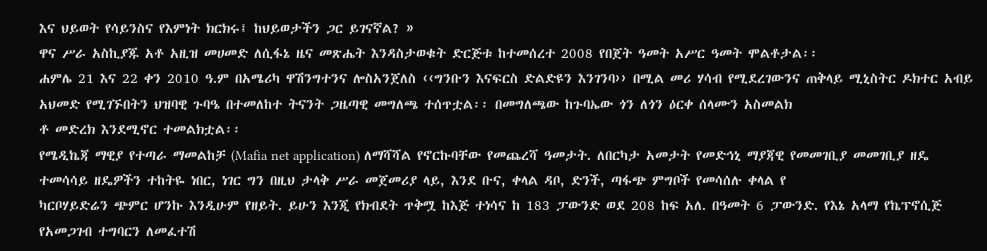እና ህይወት የሳይንስና የእምነት ክርክሩ፤ ከህይወታችን ጋር ይገናኛል? »
ዋና ሥራ አስኪያጁ አቶ አዚዝ መሀመድ ለሲፋኔ ዜና መጽሔት እንዳስታወቁት ድርጅቱ ከተመሰረተ 2008 የበጀት ዓመት አሥር ዓመት ሞልቶታል፡፡
ሐምሌ 21 እና 22 ቀን 2010 ዓ.ም በአሜሪካ ዋሽንግተንና ሎስአንጀለስ ‹‹ግንቡን እናፍርስ ድልድዩን እንገንባ›› በሚል መሪ ሃሳብ የሚደረገውንና ጠቅላይ ሚኒስትር ዶክተር አብይ አህመድ የሚገኙበትን ህዝባዊ ጉባዔ በተመለከተ ትናንት ጋዜጣዊ መግለጫ ተሰጥቷል፡፡ በመግለጫው ከጉባኤው ጎን ለጎን ዕርቀ ሰላሙን አስመልክ
ቶ መድረክ እንደሚኖር ተመልክቷል፡፡
የሜዲኬጃ ማዊያ የተጣራ ማመልከቻ (Mafia net application) ለማሻሻል የኖርኩባቸው የመጨረሻ ዓመታት. ለበርካታ አመታት የመድኅኒ ማያጃዊ የመመገቢያ መመገቢያ ዘዴ ተመሳሳይ ዘዴዎችን ተከትዬ ነበር, ነገር ግን በዚህ ታላቅ ሥራ መጀመሪያ ላይ, እንደ ቡና, ቀላል ዳቦ, ድንች, ጣፋጭ ምግቦች የመሳሰሉ ቀላል የ
ካርቦሃይድሬን ጭምር ሆንኩ እንዲሁም የዘይት. ይሁን እንጂ የክብደት ጥቅሟ ከእጅ ተነሳና ከ 183 ፓውንድ ወደ 208 ከፍ አለ. በዓመት 6 ፓውንድ. የእኔ አላማ የኬፕኖሲጅ የአመጋገብ ተግባርን ለመፈተሽ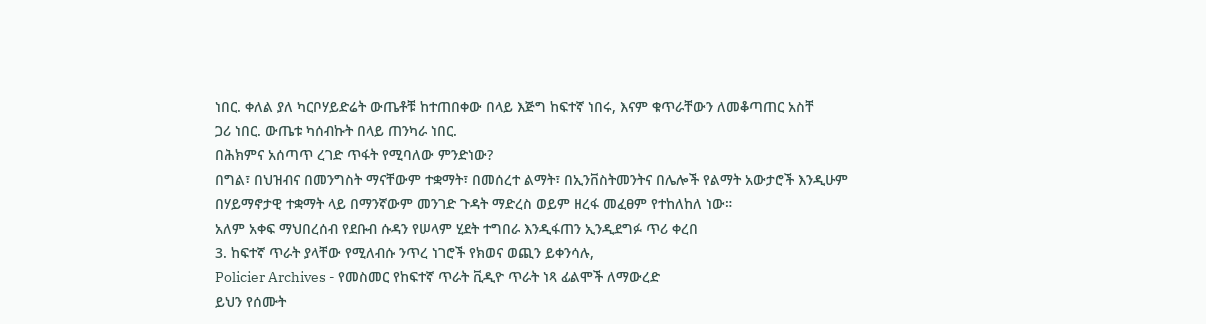ነበር. ቀለል ያለ ካርቦሃይድሬት ውጤቶቹ ከተጠበቀው በላይ እጅግ ከፍተኛ ነበሩ, እናም ቁጥራቸውን ለመቆጣጠር አስቸ
ጋሪ ነበር. ውጤቱ ካሰብኩት በላይ ጠንካራ ነበር.
በሕክምና አሰጣጥ ረገድ ጥፋት የሚባለው ምንድነው?
በግል፣ በህዝብና በመንግስት ማናቸውም ተቋማት፣ በመሰረተ ልማት፣ በኢንቨስትመንትና በሌሎች የልማት አውታሮች እንዲሁም በሃይማኖታዊ ተቋማት ላይ በማንኛውም መንገድ ጉዳት ማድረስ ወይም ዘረፋ መፈፀም የተከለከለ ነው።
አለም አቀፍ ማህበረሰብ የደቡብ ሱዳን የሠላም ሂደት ተግበራ እንዲፋጠን ኢንዲደግፉ ጥሪ ቀረበ
3. ከፍተኛ ጥራት ያላቸው የሚለብሱ ንጥረ ነገሮች የክወና ወጪን ይቀንሳሉ,
Policier Archives - የመስመር የከፍተኛ ጥራት ቪዲዮ ጥራት ነጻ ፊልሞች ለማውረድ
ይህን የሰሙት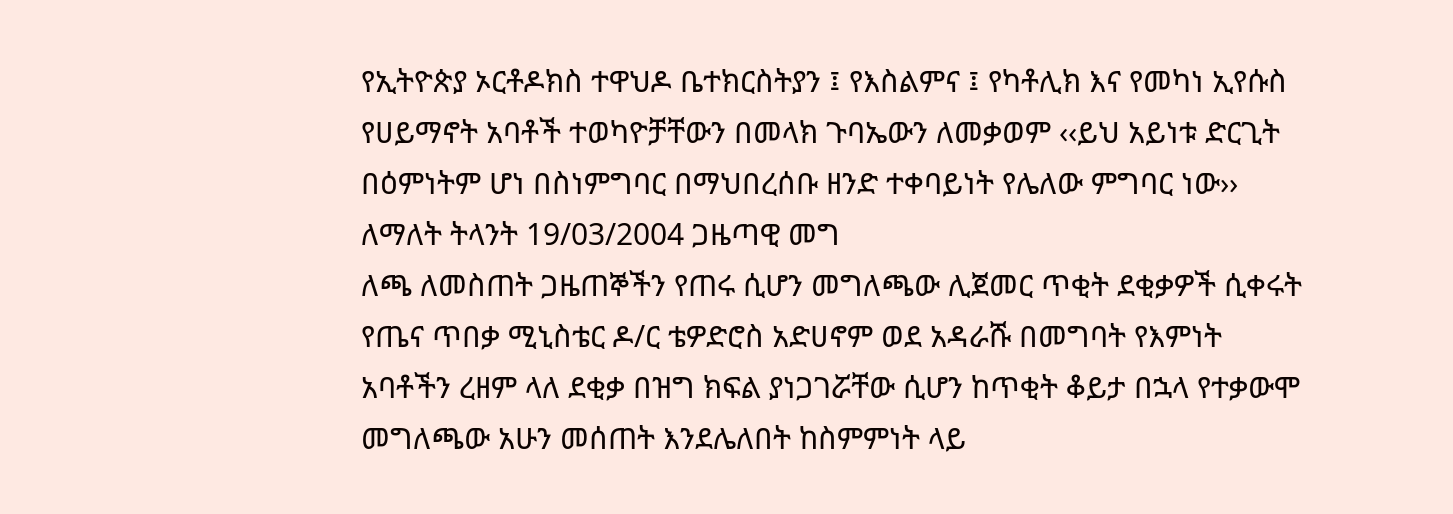የኢትዮጵያ ኦርቶዶክስ ተዋህዶ ቤተክርስትያን ፤ የእስልምና ፤ የካቶሊክ እና የመካነ ኢየሱስ የሀይማኖት አባቶች ተወካዮቻቸውን በመላክ ጉባኤውን ለመቃወም ‹‹ይህ አይነቱ ድርጊት በዕምነትም ሆነ በስነምግባር በማህበረሰቡ ዘንድ ተቀባይነት የሌለው ምግባር ነው›› ለማለት ትላንት 19/03/2004 ጋዜጣዊ መግ
ለጫ ለመስጠት ጋዜጠኞችን የጠሩ ሲሆን መግለጫው ሊጀመር ጥቂት ደቂቃዎች ሲቀሩት የጤና ጥበቃ ሚኒስቴር ዶ/ር ቴዎድሮስ አድሀኖም ወደ አዳራሹ በመግባት የእምነት አባቶችን ረዘም ላለ ደቂቃ በዝግ ክፍል ያነጋገሯቸው ሲሆን ከጥቂት ቆይታ በኋላ የተቃውሞ መግለጫው አሁን መሰጠት እንደሌለበት ከስምምነት ላይ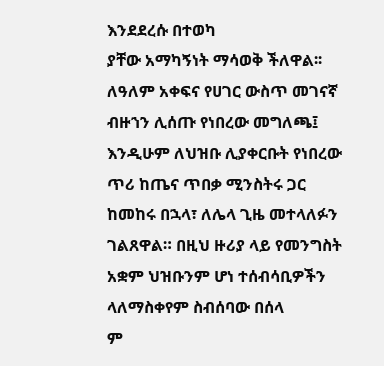እንደደረሱ በተወካ
ያቸው አማካኝነት ማሳወቅ ችለዋል፡፡ ለዓለም አቀፍና የሀገር ውስጥ መገናኛ ብዙኀን ሊሰጡ የነበረው መግለጫ፤ እንዲሁም ለህዝቡ ሊያቀርቡት የነበረው ጥሪ ከጤና ጥበቃ ሚንስትሩ ጋር ከመከሩ በኋላ፣ ለሌላ ጊዜ መተላለፉን ገልጸዋል። በዚህ ዙሪያ ላይ የመንግስት አቋም ህዝቡንም ሆነ ተሰብሳቢዎችን ላለማስቀየም ስብሰባው በሰላ
ም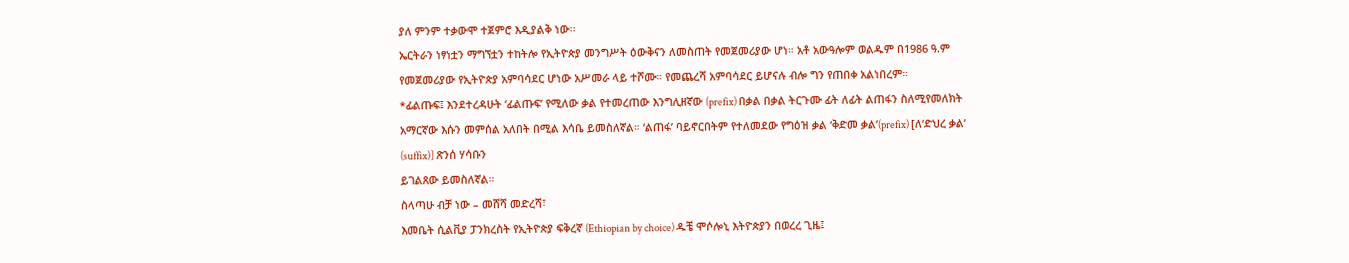ያለ ምንም ተቃውሞ ተጀምሮ እዲያልቅ ነው፡፡
ኤርትራን ነፃነቷን ማግኘቷን ተከትሎ የኢትዮጵያ መንግሥት ዕውቅናን ለመስጠት የመጀመሪያው ሆነ። አቶ አውዓሎም ወልዱም በ1986 ዓ.ም የመጀመሪያው የኢትዮጵያ አምባሳደር ሆነው አሥመራ ላይ ተሾሙ። የመጨረሻ አምባሳደር ይሆናሉ ብሎ ግን የጠበቀ አልነበረም።
*ፊልጡፍ፤ እንደተረዳሁት ‘ፊልጡፍ’ የሚለው ቃል የተመረጠው እንግሊዘኛው (prefix) በቃል በቃል ትርጉሙ ፊት ለፊት ልጠፋን ስለሚየመለክት አማርኛው እሱን መምሰል አለበት በሚል እሳቤ ይመስለኛል። ‘ልጠፋ’ ባይኖርበትም የተለመደው የግዕዝ ቃል ‘ቅድመ ቃል’(prefix) [ለ‘ድህረ ቃል’ (suffix)] ጽንሰ ሃሳቡን
ይገልጸው ይመስለኛል።
ስላጣሁ ብቻ ነው – መሸሻ መድረሻ፣
እመቤት ሲልቪያ ፓንክረስት የኢትዮጵያ ፍቅረኛ (Ethiopian by choice) ዱቼ ሞሶሎኒ እትዮጵያን በወረረ ጊዜ፤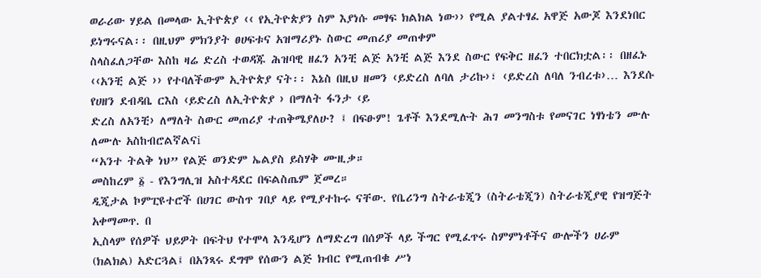ወራሪው ሃይል በመላው ኢትዮጵያ ‹‹ የኢትዮጵያን ስም እያነሱ መፃፍ ክልክል ነው›› የሚል ያልተፃፈ አዋጅ አውጆ እንደነበር ይነግሩናል፡፡ በዚህም ምክንያት ፀሀፍቱና አዝማሪያኑ ስውር መጠሪያ መጠቀም
ስላስፈለጋቸው እስከ ዛሬ ድረስ ተወዳጁ ሕዝባዊ ዘፈን አንቺ ልጅ አንቺ ልጅ እንደ ስውር የፍቅር ዘፈን ተበርክቷል፡፡ በዘፈኑ ‹‹አንቺ ልጅ ›› የተባለችውም ኢትዮጵያ ናት፡፡ እኔስ በዚህ ዘመን ‹ይድረስ ለባለ ታሪኩ›፣ ‹ይድረስ ለባለ ንብረቱ›… እንደሱ የሀዘን ደብዳቤ ርእስ ‹ይድረስ ለኢትዮጵያ › በማለት ፋንታ ‹ይ
ድረስ ለአንቺ› ለማለት ስውር መጠሪያ ተጠቅሜያለሁ? ፤ በፍፁም! ጌቶች እንደሚሉት ሕገ መንግስቱ የመናገር ነፃነቴን ሙሉ ለሙሉ አስከብሮልኛልናi
“አንተ ትልቅ ነህ” የልጅ ወንድም ኤልያስ ይስሃቅ ሙዚቃ።
መስከረም ፩ - የእንግሊዝ አስተዳደር በፍልስጤም ጀመረ።
ዲጂታል ኮምፒዩተሮች በሀገር ውስጥ ገበያ ላይ የሚያተኩሩ ናቸው. የቤሪንግ ስትራቴጂን (ስትራቴጂን) ስትራቴጂያዊ የዝግጅት አቀማመጥ. በ
ኢስላም የሰዎች ህይዎት በፍትህ የተሞላ እንዲሆን ለማድረግ በሰዎች ላይ ችግር የሚፈጥሩ ስምምነቶችና ውሎችን ሀራም (ክልክል) አድርጓል፤ በአንጻሩ ደግሞ የሰውን ልጅ ክብር የሚጠብቁ ሥነ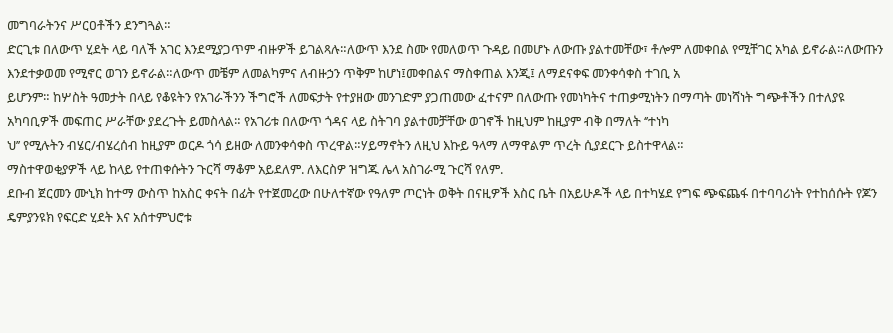መግባራትንና ሥርዐቶችን ደንግጓል።
ድርጊቱ በለውጥ ሂደት ላይ ባለች አገር እንደሚያጋጥም ብዙዎች ይገልጻሉ።ለውጥ እንደ ስሙ የመለወጥ ጉዳይ በመሆኑ ለውጡ ያልተመቸው፣ ቶሎም ለመቀበል የሚቸገር አካል ይኖራል።ለውጡን እንደተቃወመ የሚኖር ወገን ይኖራል።ለውጥ መቼም ለመልካምና ለብዙኃን ጥቅም ከሆነ፤መቀበልና ማስቀጠል እንጂ፤ ለማደናቀፍ መንቀሳቀስ ተገቢ አ
ይሆንም። ከሦስት ዓመታት በላይ የቆዩትን የአገራችንን ችግሮች ለመፍታት የተያዘው መንገድም ያጋጠመው ፈተናም በለውጡ የመነካትና ተጠቃሚነትን በማጣት መነሻነት ግጭቶችን በተለያዩ አካባቢዎች መፍጠር ሥራቸው ያደረጉት ይመስላል። የአገሪቱ በለውጥ ጎዳና ላይ ስትገባ ያልተመቻቸው ወገኖች ከዚህም ከዚያም ብቅ በማለት ‘’ተነካ
ህ’’ የሚሉትን ብሄር/ብሄረሰብ ከዚያም ወርዶ ጎሳ ይዘው ለመንቀሳቀስ ጥረዋል።ሃይማኖትን ለዚህ እኩይ ዓላማ ለማዋልም ጥረት ሲያደርጉ ይስተዋላል።
ማስተዋወቂያዎች ላይ ከላይ የተጠቀሱትን ጉርሻ ማቆም አይደለም. ለእርስዎ ዝግጁ ሌላ አስገራሚ ጉርሻ የለም.
ደቡብ ጀርመን ሙኒክ ከተማ ውስጥ ከአስር ቀናት በፊት የተጀመረው በሁለተኛው የዓለም ጦርነት ወቅት በናዚዎች እስር ቤት በአይሁዶች ላይ በተካሄደ የግፍ ጭፍጨፋ በተባባሪነት የተከሰሱት የጆን ዴምያንዩክ የፍርድ ሂደት እና አሰተምህሮቱ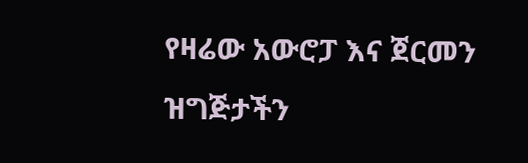የዛሬው አውሮፓ እና ጀርመን ዝግጅታችን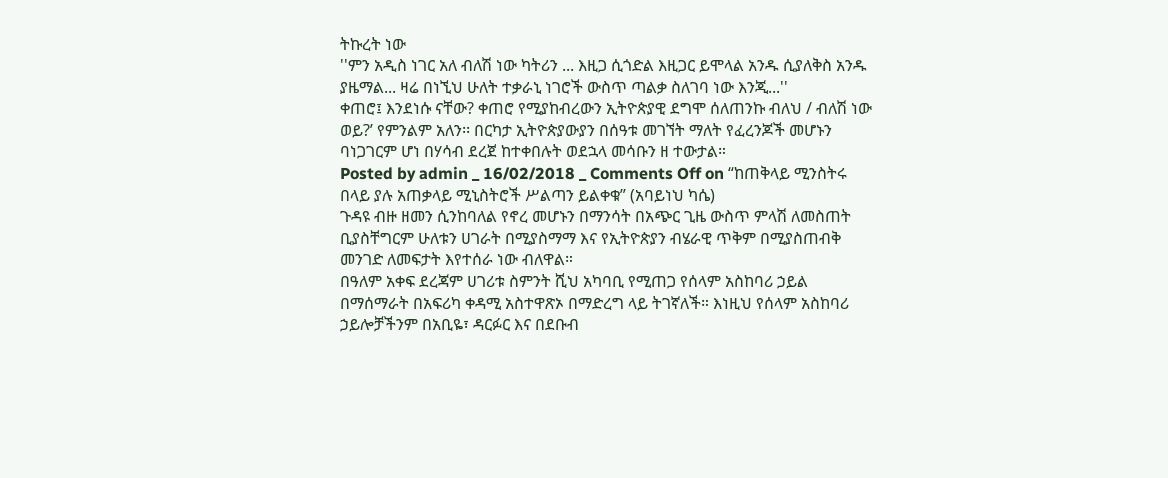ትኩረት ነው
''ምን አዲስ ነገር አለ ብለሽ ነው ካትሪን ... እዚጋ ሲጎድል እዚጋር ይሞላል አንዱ ሲያለቅስ አንዱ ያዜማል... ዛሬ በነኚህ ሁለት ተቃራኒ ነገሮች ውስጥ ጣልቃ ስለገባ ነው እንጂ...''
ቀጠሮ፤ እንደነሱ ናቸው? ቀጠሮ የሚያከብረውን ኢትዮጵያዊ ደግሞ ሰለጠንኩ ብለህ / ብለሽ ነው ወይ?’ የምንልም አለን፡፡ በርካታ ኢትዮጵያውያን በሰዓቱ መገኘት ማለት የፈረንጆች መሆኑን ባነጋገርም ሆነ በሃሳብ ደረጀ ከተቀበሉት ወደኋላ መሳቡን ዘ ተውታል።
Posted by admin _ 16/02/2018 _ Comments Off on “ከጠቅላይ ሚንስትሩ በላይ ያሉ አጠቃላይ ሚኒስትሮች ሥልጣን ይልቀቁ” (አባይነህ ካሴ)
ጉዳዩ ብዙ ዘመን ሲንከባለል የኖረ መሆኑን በማንሳት በአጭር ጊዜ ውስጥ ምላሽ ለመስጠት ቢያስቸግርም ሁለቱን ሀገራት በሚያስማማ እና የኢትዮጵያን ብሄራዊ ጥቅም በሚያስጠብቅ መንገድ ለመፍታት እየተሰራ ነው ብለዋል።
በዓለም አቀፍ ደረጃም ሀገሪቱ ስምንት ሺህ አካባቢ የሚጠጋ የሰላም አስከባሪ ኃይል በማሰማራት በአፍሪካ ቀዳሚ አስተዋጽኦ በማድረግ ላይ ትገኛለች። እነዚህ የሰላም አስከባሪ ኃይሎቻችንም በአቢዬ፣ ዳርፉር እና በደቡብ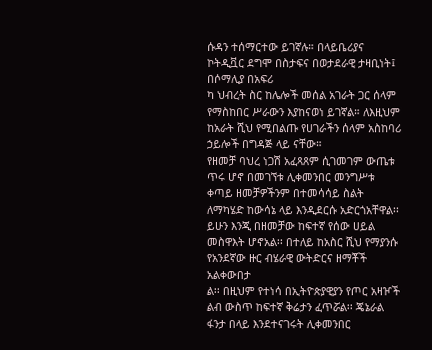ሱዳን ተሰማርተው ይገኛሉ። በላይቤሪያና ኮትዲቯር ደግሞ በስታፍና በወታደራዊ ታዛቢነት፤ በሶማሊያ በአፍሪ
ካ ህብረት ስር ከሌሎች መሰል አገራት ጋር ሰላም የማስከበር ሥራውን እያከናወነ ይገኛል። ለእዚህም ከአራት ሺህ የሚበልጡ የሀገራችን ሰላም አስከባሪ ኃይሎች በግዳጅ ላይ ናቸው።
የዘመቻ ባህረ ነጋሽ አፈጻጸም ሲገመገም ውጤቱ ጥሩ ሆኖ በመገኘቱ ሊቀመንበር መንግሥቱ ቀጣይ ዘመቻዎችንም በተመሳሳይ ስልት ለማካሄድ ከውሳኔ ላይ እንዲደርሱ አድርጎአቸዋል፡፡ ይሁን እንጂ በዘመቻው ከፍተኛ የሰው ሀይል መስዋእት ሆኖአል፡፡ በተለይ ከአስር ሺህ የማያንሱ የአንደኛው ዙር ብሄራዊ ውትድርና ዘማቾች አልቀውበታ
ል፡፡ በዚህም የተነሳ በኢትዮጵያዊያን የጦር አዛዦች ልብ ውስጥ ከፍተኛ ቅሬታን ፈጥሯል፡፡ ጄኔራል ፋንታ በላይ እንደተናገሩት ሊቀመንበር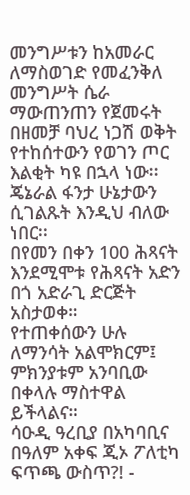መንግሥቱን ከአመራር ለማስወገድ የመፈንቅለ መንግሥት ሴራ ማውጠንጠን የጀመሩት በዘመቻ ባህረ ነጋሽ ወቅት የተከሰተውን የወገን ጦር እልቂት ካዩ በኋላ ነው፡፡ ጄኔራል ፋንታ ሁኔታውን
ሲገልጹት እንዲህ ብለው ነበር፡፡
በየመን በቀን 100 ሕጻናት እንደሚሞቱ የሕጻናት አድን በጎ አድራጊ ድርጅት አስታወቀ።
የተጠቀሰውን ሁሉ ለማንሳት አልሞክርም፤ ምክንያቱም አንባቢው በቀላሉ ማስተዋል ይችላልና።
ሳዑዲ ዓረቢያ በአካባቢና በዓለም አቀፍ ጂኦ ፖለቲካ ፍጥጫ ውስጥ?! -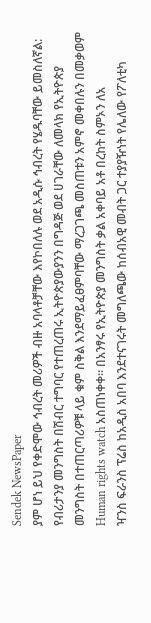Sendek NewsPaper
ያም ሆነ ይህ የቀድሞው ኅብረት መሪዎች ብዙ አባላቶቻቸው እየኮበለሉ ወደ አዲሱ ኅብረት የሄዱባቸው ይመስለኛል:
የብሪታንያ መንግስት በሽብር ተግባር የተጠረጠሩ ኢትዮጵያውያንን በግዳጅ ወደ ሀገራቸው ለመላክ የኢትዮጵያ መንግስት በተጠርጣሪዎቹ ላይ ቁም ስቅል እንደማይፈፀምባቸው ማረጋገጫ መስጠቱን አምኖ መቀበሉን በመቃወም Human rights watch አስጠነቀቀ። በአንፃሩ የኢትዮጵያ መንግስት ቃል አቀባይ አቶ በረከት ስምኦን ለአ
ዣንስ ፍራንስ ፕሬስ ከአዲስ አበባ እንደተናገሩት መግለጫው ከሰብአዊ መብት ጋር ተያያዥነት የሌለው የፖለቲካ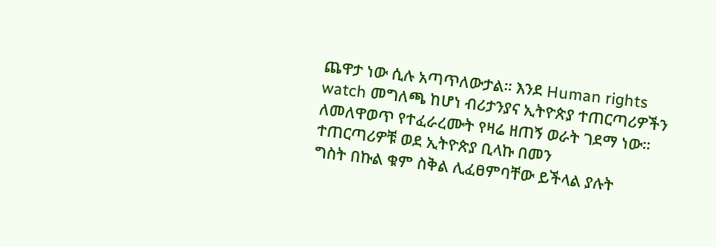ጨዋታ ነው ሲሉ አጣጥለውታል። እንደ Human rights watch መግለጫ ከሆነ ብሪታንያና ኢትዮጵያ ተጠርጣሪዎችን ለመለዋወጥ የተፈራረሙት የዛሬ ዘጠኝ ወራት ገደማ ነው። ተጠርጣሪዎቹ ወደ ኢትዮጵያ ቢላኩ በመን
ግስት በኩል ቁም ስቅል ሊፈፀምባቸው ይችላል ያሉት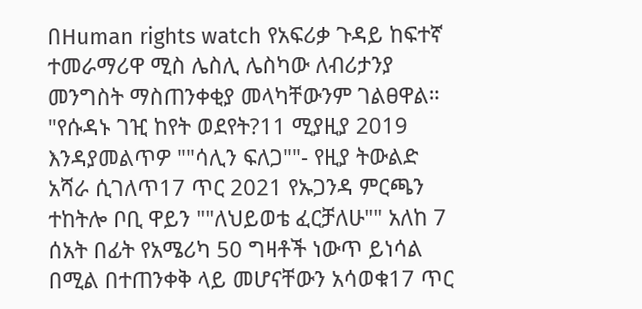በHuman rights watch የአፍሪቃ ጉዳይ ከፍተኛ ተመራማሪዋ ሚስ ሌስሊ ሌስካው ለብሪታንያ መንግስት ማስጠንቀቂያ መላካቸውንም ገልፀዋል።
"የሱዳኑ ገዢ ከየት ወደየት?11 ሚያዚያ 2019 እንዳያመልጥዎ ""ሳሊን ፍለጋ""- የዚያ ትውልድ አሻራ ሲገለጥ17 ጥር 2021 የኡጋንዳ ምርጫን ተከትሎ ቦቢ ዋይን ""ለህይወቴ ፈርቻለሁ"" አለከ 7 ሰአት በፊት የአሜሪካ 50 ግዛቶች ነውጥ ይነሳል በሚል በተጠንቀቅ ላይ መሆናቸውን አሳወቁ17 ጥር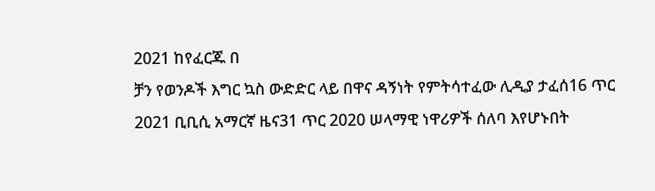2021 ከየፈርጁ በ
ቻን የወንዶች እግር ኳስ ውድድር ላይ በዋና ዳኝነት የምትሳተፈው ሊዲያ ታፈሰ16 ጥር 2021 ቢቢሲ አማርኛ ዜና31 ጥር 2020 ሠላማዊ ነዋሪዎች ሰለባ እየሆኑበት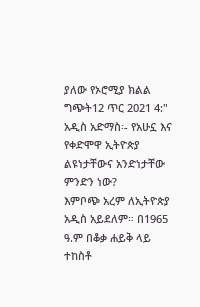ያለው የኦሮሚያ ክልል ግጭት12 ጥር 2021 4:"
አዲስ አድማስ፡- የአሁኗ እና የቀድሞዋ ኢትዮጵያ ልዩነታቸውና አንድነታቸው ምንድን ነው?
እምቦጭ አረም ለኢትዮጵያ አዲስ አይደለም። በ1965 ዓ.ም በቆቃ ሐይቅ ላይ ተከስቶ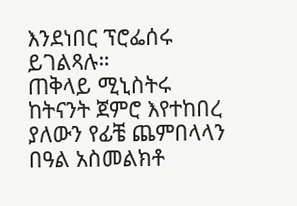እንደነበር ፕሮፌሰሩ ይገልጻሉ።
ጠቅላይ ሚኒስትሩ ከትናንት ጀምሮ እየተከበረ ያለውን የፊቼ ጨምበላላን በዓል አስመልክቶ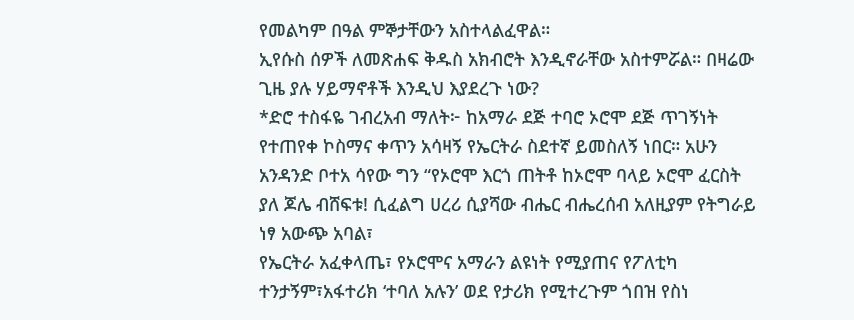የመልካም በዓል ምኞታቸውን አስተላልፈዋል።
ኢየሱስ ሰዎች ለመጽሐፍ ቅዱስ አክብሮት እንዲኖራቸው አስተምሯል። በዛሬው ጊዜ ያሉ ሃይማኖቶች እንዲህ እያደረጉ ነው?
*ድሮ ተስፋዬ ገብረአብ ማለት፦ ከአማራ ደጅ ተባሮ ኦሮሞ ደጅ ጥገኝነት የተጠየቀ ኮስማና ቀጥን አሳዛኝ የኤርትራ ስደተኛ ይመስለኝ ነበር። አሁን አንዳንድ ቦተአ ሳየው ግን “የኦሮሞ እርጎ ጠትቶ ከኦሮሞ ባላይ ኦሮሞ ፈርስት ያለ ጆሌ ብሸፍቱ! ሲፈልግ ሀረሪ ሲያሻው ብሔር ብሔረሰብ አለዚያም የትግራይ ነፃ አውጭ አባል፣
የኤርትራ አፈቀላጤ፣ የኦሮሞና አማራን ልዩነት የሚያጠና የፖለቲካ ተንታኝም፣አፋተሪክ ‘ተባለ አሉን’ ወደ የታሪክ የሚተረጉም ጎበዝ የስነ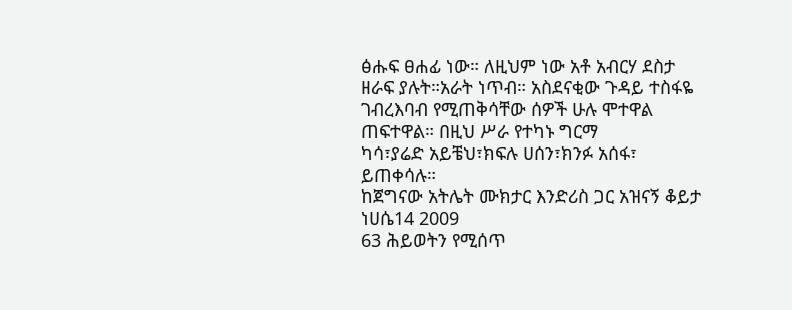ፅሑፍ ፀሐፊ ነው። ለዚህም ነው አቶ አብርሃ ደስታ ዘራፍ ያሉት።አራት ነጥብ። አስደናቂው ጉዳይ ተስፋዬ ገብረእባብ የሚጠቅሳቸው ሰዎች ሁሉ ሞተዋል ጠፍተዋል። በዚህ ሥራ የተካኑ ግርማ
ካሳ፣ያሬድ አይቼህ፣ክፍሉ ሀሰን፣ክንፉ አሰፋ፣ ይጠቀሳሉ።
ከጀግናው አትሌት ሙክታር እንድሪስ ጋር አዝናኝ ቆይታ ነሀሴ14 2009
63 ሕይወትን የሚሰጥ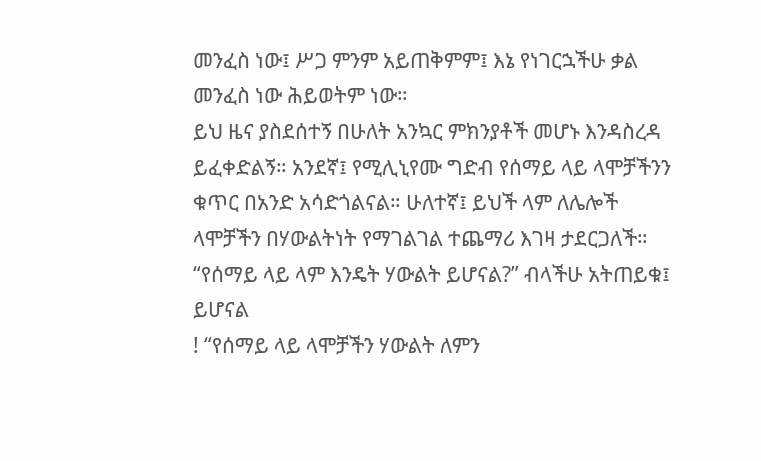መንፈስ ነው፤ ሥጋ ምንም አይጠቅምም፤ እኔ የነገርኋችሁ ቃል መንፈስ ነው ሕይወትም ነው።
ይህ ዜና ያስደሰተኝ በሁለት አንኳር ምክንያቶች መሆኑ እንዳስረዳ ይፈቀድልኝ። አንደኛ፤ የሚሊኒየሙ ግድብ የሰማይ ላይ ላሞቻችንን ቁጥር በአንድ አሳድጎልናል። ሁለተኛ፤ ይህች ላም ለሌሎች ላሞቻችን በሃውልትነት የማገልገል ተጨማሪ እገዛ ታደርጋለች። “የሰማይ ላይ ላም እንዴት ሃውልት ይሆናል?” ብላችሁ አትጠይቁ፤ ይሆናል
! “የሰማይ ላይ ላሞቻችን ሃውልት ለምን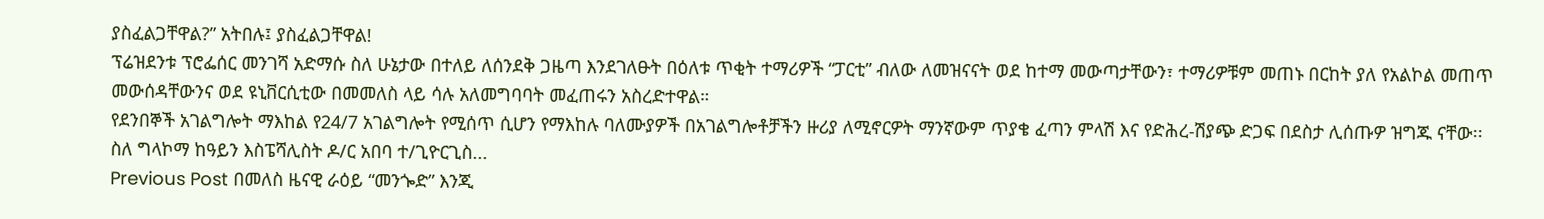ያስፈልጋቸዋል?” አትበሉ፤ ያስፈልጋቸዋል!
ፕሬዝደንቱ ፕሮፌሰር መንገሻ አድማሱ ስለ ሁኔታው በተለይ ለሰንደቅ ጋዜጣ እንደገለፁት በዕለቱ ጥቂት ተማሪዎች “ፓርቲ” ብለው ለመዝናናት ወደ ከተማ መውጣታቸውን፣ ተማሪዎቹም መጠኑ በርከት ያለ የአልኮል መጠጥ መውሰዳቸውንና ወደ ዩኒቨርሲቲው በመመለስ ላይ ሳሉ አለመግባባት መፈጠሩን አስረድተዋል።
የደንበኞች አገልግሎት ማእከል የ24/7 አገልግሎት የሚሰጥ ሲሆን የማእከሉ ባለሙያዎች በአገልግሎቶቻችን ዙሪያ ለሚኖርዎት ማንኛውም ጥያቄ ፈጣን ምላሽ እና የድሕረ-ሽያጭ ድጋፍ በደስታ ሊሰጡዎ ዝግጁ ናቸው፡፡
ስለ ግላኮማ ከዓይን እስፔሻሊስት ዶ/ር አበባ ተ/ጊዮርጊስ...
Previous Post በመለስ ዜናዊ ራዕይ “መንጐድ” እንጂ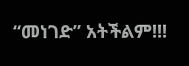“መነገድ” አትችልም!!!